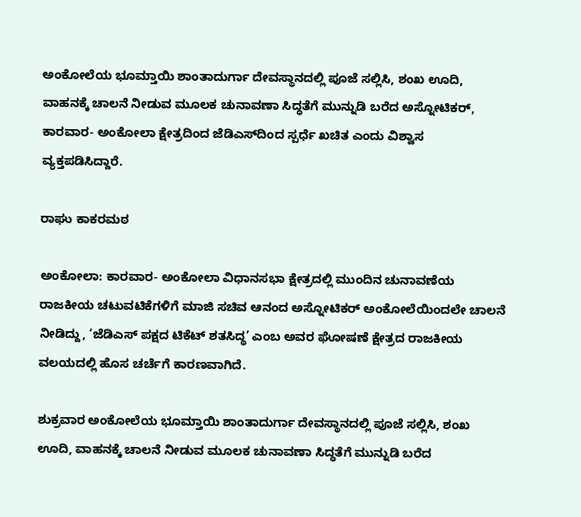ಅಂಕೋಲೆಯ ಭೂಮ್ತಾಯಿ ಶಾಂತಾದುರ್ಗಾ ದೇವಸ್ಥಾನದಲ್ಲಿ ಪೂಜೆ ಸಲ್ಲಿಸಿ, ಶಂಖ ಊದಿ, ವಾಹನಕ್ಕೆ ಚಾಲನೆ ನೀಡುವ ಮೂಲಕ ಚುನಾವಣಾ ಸಿದ್ಧತೆಗೆ ಮುನ್ನುಡಿ ಬರೆದ ಅಸ್ನೋಟಿಕರ್, ಕಾರವಾರ- ಅಂಕೋಲಾ ಕ್ಷೇತ್ರದಿಂದ ಜೆಡಿಎಸ್‌ದಿಂದ ಸ್ಪರ್ಧೆ ಖಚಿತ ಎಂದು ವಿಶ್ವಾಸ ವ್ಯಕ್ತಪಡಿಸಿದ್ದಾರೆ.

ರಾಘು ಕಾಕರಮಠ

ಅಂಕೋಲಾ: ಕಾರವಾರ- ಅಂಕೋಲಾ ವಿಧಾನಸಭಾ ಕ್ಷೇತ್ರದಲ್ಲಿ ಮುಂದಿನ ಚುನಾವಣೆಯ ರಾಜಕೀಯ ಚಟುವಟಿಕೆಗಳಿಗೆ ಮಾಜಿ ಸಚಿವ ಆನಂದ ಅಸ್ನೋಟಿಕರ್ ಅಂಕೋಲೆಯಿಂದಲೇ ಚಾಲನೆ ನೀಡಿದ್ದು, ‘ಜೆಡಿಎಸ್ ಪಕ್ಷದ ಟಿಕೆಟ್ ಶತಸಿದ್ಧ’ ಎಂಬ ಅವರ ಘೋಷಣೆ ಕ್ಷೇತ್ರದ ರಾಜಕೀಯ ವಲಯದಲ್ಲಿ ಹೊಸ ಚರ್ಚೆಗೆ ಕಾರಣವಾಗಿದೆ.

ಶುಕ್ರವಾರ ಅಂಕೋಲೆಯ ಭೂಮ್ತಾಯಿ ಶಾಂತಾದುರ್ಗಾ ದೇವಸ್ಥಾನದಲ್ಲಿ ಪೂಜೆ ಸಲ್ಲಿಸಿ, ಶಂಖ ಊದಿ, ವಾಹನಕ್ಕೆ ಚಾಲನೆ ನೀಡುವ ಮೂಲಕ ಚುನಾವಣಾ ಸಿದ್ಧತೆಗೆ ಮುನ್ನುಡಿ ಬರೆದ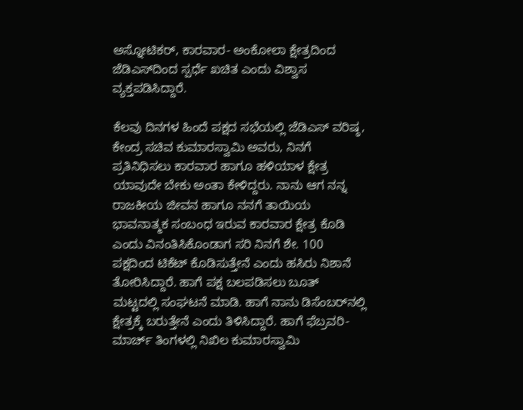ಅಸ್ನೋಟಿಕರ್, ಕಾರವಾರ- ಅಂಕೋಲಾ ಕ್ಷೇತ್ರದಿಂದ ಜೆಡಿಎಸ್‌ದಿಂದ ಸ್ಪರ್ಧೆ ಖಚಿತ ಎಂದು ವಿಶ್ವಾಸ ವ್ಯಕ್ತಪಡಿಸಿದ್ದಾರೆ.

ಕೆಲವು ದಿನಗಳ ಹಿಂದೆ ಪಕ್ಷದ ಸಭೆಯಲ್ಲಿ ಜೆಡಿಎಸ್ ವರಿಷ್ಠ, ಕೇಂದ್ರ ಸಚಿವ ಕುಮಾರಸ್ವಾಮಿ ಅವರು, ನಿನಗೆ ಪ್ರತಿನಿಧಿಸಲು ಕಾರವಾರ ಹಾಗೂ ಹಳಿಯಾಳ ಕ್ಷೇತ್ರ ಯಾವುದೇ ಬೇಕು ಅಂತಾ ಕೇಳಿದ್ದರು. ನಾನು ಆಗ ನನ್ನ ರಾಜಕೀಯ ಜೀವನ ಹಾಗೂ ನನಗೆ ತಾಯಿಯ ಭಾವನಾತ್ಮಕ ಸಂಬಂಧ ಇರುವ ಕಾರವಾರ ಕ್ಷೇತ್ರ ಕೊಡಿ ಎಂದು ವಿನಂತಿಸಿಕೊಂಡಾಗ ಸರಿ ನಿನಗೆ ಶೇ. 100 ಪಕ್ಷದಿಂದ ಟಿಕೆಟ್ ಕೊಡಿಸುತ್ತೇನೆ ಎಂದು ಹಸಿರು ನಿಶಾನೆ ತೋರಿಸಿದ್ದಾರೆ. ಹಾಗೆ ಪಕ್ಷ ಬಲಪಡಿಸಲು ಬೂತ್ ಮಟ್ಟದಲ್ಲಿ ಸಂಘಟನೆ ಮಾಡಿ. ಹಾಗೆ ನಾನು ಡಿಸೆಂಬರ್‌ನಲ್ಲಿ ಕ್ಷೇತ್ರಕ್ಕೆ ಬರುತ್ತೇನೆ ಎಂದು ತಿಳಿಸಿದ್ದಾರೆ. ಹಾಗೆ ಫೆಬ್ರವರಿ- ಮಾರ್ಚ್ ತಿಂಗಳಲ್ಲಿ ನಿಖಿಲ ಕುಮಾರಸ್ವಾಮಿ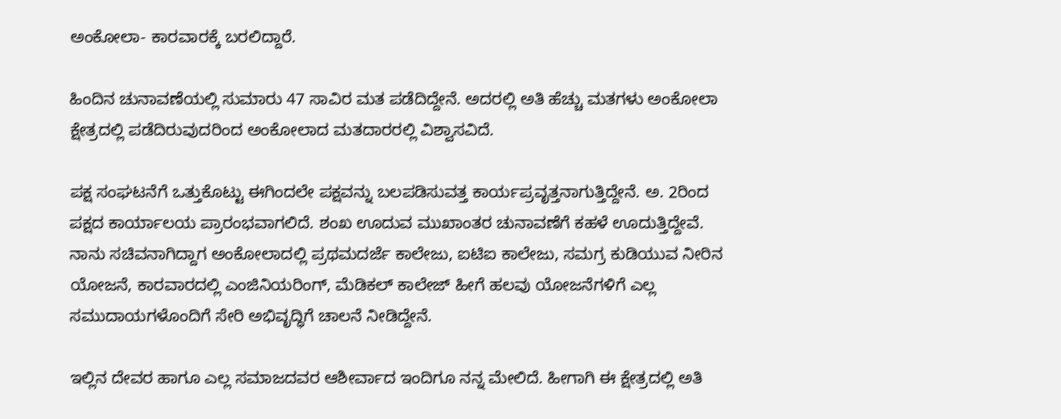ಅಂಕೋಲಾ- ಕಾರವಾರಕ್ಕೆ ಬರಲಿದ್ದಾರೆ.

ಹಿಂದಿನ ಚುನಾವಣೆಯಲ್ಲಿ ಸುಮಾರು 47 ಸಾವಿರ ಮತ ಪಡೆದಿದ್ದೇನೆ. ಅದರಲ್ಲಿ ಅತಿ ಹೆಚ್ಚು ಮತಗಳು ಅಂಕೋಲಾ ಕ್ಷೇತ್ರದಲ್ಲಿ ಪಡೆದಿರುವುದರಿಂದ ಅಂಕೋಲಾದ ಮತದಾರರಲ್ಲಿ ವಿಶ್ವಾಸವಿದೆ.

ಪಕ್ಷ ಸಂಘಟನೆಗೆ ಒತ್ತುಕೊಟ್ಟು ಈಗಿಂದಲೇ ಪಕ್ಷವನ್ನು ಬಲಪಡಿಸುವತ್ತ ಕಾರ್ಯಪ್ರವೃತ್ತನಾಗುತ್ತಿದ್ದೇನೆ. ಅ. 2ರಿಂದ ಪಕ್ಷದ ಕಾರ್ಯಾಲಯ ಪ್ರಾರಂಭವಾಗಲಿದೆ. ಶಂಖ ಊದುವ ಮುಖಾಂತರ ಚುನಾವಣೆಗೆ ಕಹಳೆ ಊದುತ್ತಿದ್ದೇವೆ. ನಾನು ಸಚಿವನಾಗಿದ್ದಾಗ ಅಂಕೋಲಾದಲ್ಲಿ ಪ್ರಥಮದರ್ಜೆ ಕಾಲೇಜು, ಐಟಿಐ ಕಾಲೇಜು, ಸಮಗ್ರ ಕುಡಿಯುವ ನೀರಿನ ಯೋಜನೆ, ಕಾರವಾರದಲ್ಲಿ ಎಂಜಿನಿಯರಿಂಗ್, ಮೆಡಿಕಲ್ ಕಾಲೇಜ್ ಹೀಗೆ ಹಲವು ಯೋಜನೆಗಳಿಗೆ ಎಲ್ಲ ಸಮುದಾಯಗಳೊಂದಿಗೆ ಸೇರಿ ಅಭಿವೃದ್ಧಿಗೆ ಚಾಲನೆ ನೀಡಿದ್ದೇನೆ.

ಇಲ್ಲಿನ ದೇವರ ಹಾಗೂ ಎಲ್ಲ ಸಮಾಜದವರ ಆಶೀರ್ವಾದ ಇಂದಿಗೂ ನನ್ನ ಮೇಲಿದೆ. ಹೀಗಾಗಿ ಈ ಕ್ಷೇತ್ರದಲ್ಲಿ ಅತಿ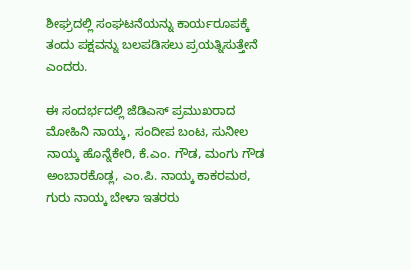ಶೀಘ್ರದಲ್ಲಿ ಸಂಘಟನೆಯನ್ನು ಕಾರ್ಯರೂಪಕ್ಕೆ ತಂದು ಪಕ್ಷವನ್ನು ಬಲಪಡಿಸಲು ಪ್ರಯತ್ನಿಸುತ್ತೇನೆ ಎಂದರು.

ಈ ಸಂದರ್ಭದಲ್ಲಿ ಜೆಡಿಎಸ್ ಪ್ರಮುಖರಾದ ಮೋಹಿನಿ ನಾಯ್ಕ, ಸಂದೀಪ ಬಂಟ, ಸುನೀಲ ನಾಯ್ಕ ಹೊನ್ನೆಕೇರಿ, ಕೆ.ಎಂ. ಗೌಡ, ಮಂಗು ಗೌಡ ಅಂಬಾರಕೊಡ್ಲ, ಎಂ.ಪಿ. ನಾಯ್ಕ ಕಾಕರಮಠ, ಗುರು ನಾಯ್ಕ ಬೇಳಾ ಇತರರು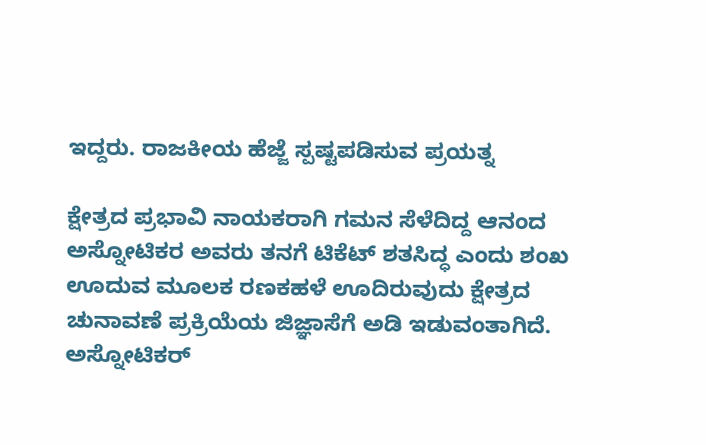ಇದ್ದರು. ರಾಜಕೀಯ ಹೆಜ್ಜೆ ಸ್ಪಷ್ಟಪಡಿಸುವ ಪ್ರಯತ್ನ

ಕ್ಷೇತ್ರದ ಪ್ರಭಾವಿ ನಾಯಕರಾಗಿ ಗಮನ ಸೆಳೆದಿದ್ದ ಆನಂದ ಅಸ್ನೋಟಿಕರ ಅವರು ತನಗೆ ಟಿಕೆಟ್ ಶತಸಿದ್ಧ ಎಂದು ಶಂಖ ಊದುವ ಮೂಲಕ ರಣಕಹಳೆ ಊದಿರುವುದು ಕ್ಷೇತ್ರದ ಚುನಾವಣೆ ಪ್ರಕ್ರಿಯೆಯ ಜಿಜ್ಞಾಸೆಗೆ ಅಡಿ ಇಡುವಂತಾಗಿದೆ. ಅಸ್ನೋಟಿಕರ್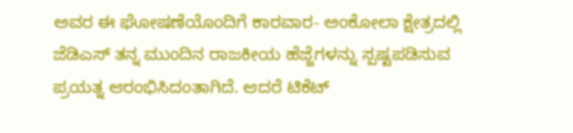ಅವರ ಈ ಘೋಷಣೆಯೊಂದಿಗೆ ಕಾರವಾರ- ಅಂಕೋಲಾ ಕ್ಷೇತ್ರದಲ್ಲಿ ಜೆಡಿಎಸ್ ತನ್ನ ಮುಂದಿನ ರಾಜಕೀಯ ಹೆಜ್ಜೆಗಳನ್ನು ಸ್ಪಷ್ಟಪಡಿಸುವ ಪ್ರಯತ್ನ ಆರಂಭಿಸಿದಂತಾಗಿದೆ. ಆದರೆ ಟಿಕೆಟ್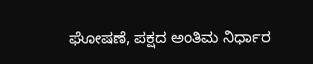ಘೋಷಣೆ, ಪಕ್ಷದ ಅಂತಿಮ ನಿರ್ಧಾರ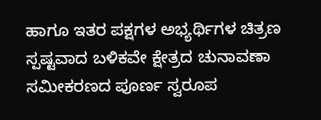ಹಾಗೂ ಇತರ ಪಕ್ಷಗಳ ಅಭ್ಯರ್ಥಿಗಳ ಚಿತ್ರಣ ಸ್ಪಷ್ಟವಾದ ಬಳಿಕವೇ ಕ್ಷೇತ್ರದ ಚುನಾವಣಾ ಸಮೀಕರಣದ ಪೂರ್ಣ ಸ್ವರೂಪ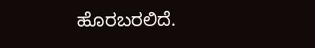ಹೊರಬರಲಿದೆ.